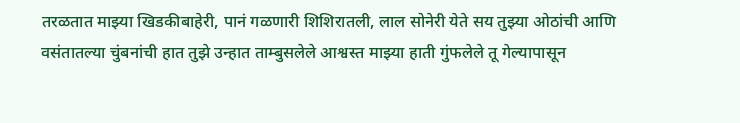तरळतात माझ्या खिडकीबाहेरी, पानं गळणारी शिशिरातली, लाल सोनेरी येते सय तुझ्या ओठांची आणि वसंतातल्या चुंबनांची हात तुझे उन्हात ताम्बुसलेले आश्वस्त माझ्या हाती गुंफलेले तू गेल्यापासून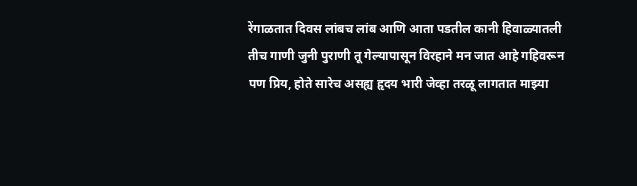रेंगाळतात दिवस लांबच लांब आणि आता पडतील कानी हिवाळ्यातली तीच गाणी जुनी पुराणी तू गेल्यापासून विरहाने मन जात आहे गहिवरून पण प्रिय, होते सारेच असह्य हृदय भारी जेव्हा तरळू लागतात माझ्या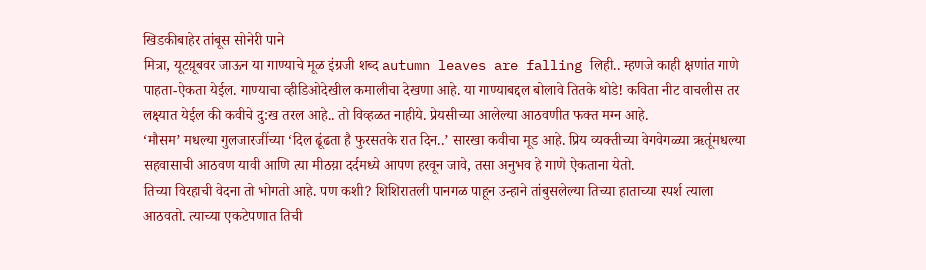खिडकीबाहेर तांबूस सोनेरी पाने
मित्रा, यूटय़ूबवर जाऊन या गाण्याचे मूळ इंग्रजी शब्द autumn leaves are falling लिही.. म्हणजे काही क्षणांत गाणे पाहता-ऐकता येईल. गाण्याचा व्हीडिओदेखील कमालीचा देखणा आहे. या गाण्याबद्दल बोलावे तितके थोडे! कविता नीट वाचलीस तर लक्ष्यात येईल की कवीचे दु:ख तरल आहे.. तो विव्हळत नाहीये. प्रेयसीच्या आलेल्या आठवणीत फक्त मग्न आहे.
‘मौसम’ मधल्या गुलजारजींच्या ‘दिल ढूंढता है फुरसतके रात दिन..’ सारखा कवीचा मूड आहे. प्रिय व्यक्तीच्या वेगवेगळ्या ऋतूंमधल्या सहवासाची आठवण यावी आणि त्या मीठय़ा दर्दमध्ये आपण हरवून जावे, तसा अनुभव हे गाणे ऐकताना येतो.
तिच्या विरहाची वेदना तो भोगतो आहे. पण कशी? शिशिरातली पानगळ पाहून उन्हाने तांबुसलेल्या तिच्या हाताच्या स्पर्श त्याला आठवतो. त्याच्या एकटेपणात तिची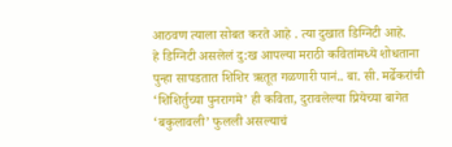आठवण त्याला सोबत करते आहे . त्या दुखात डिग्निटी आहे.
हे डिग्निटी असलेलं दु:ख आपल्या मराठी कवितांमध्ये शोधताना पुन्हा सापडतात शिशिर ऋतूत गळणारी पानं.. बा. सी. मर्ढेकरांची ‘शिशिर्तुच्या पुनरागमे’ ही कविता, दुरावलेल्या प्रियेच्या बागेत ‘बकुलावली’ फुलली असल्याचं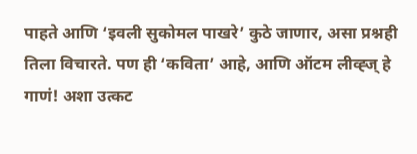पाहते आणि ‘इवली सुकोमल पाखरे’ कुठे जाणार, असा प्रश्नही तिला विचारते. पण ही ‘कविता’ आहे, आणि ऑटम लीव्ह्ज् हे गाणं! अशा उत्कट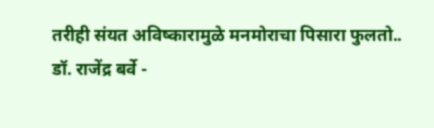तरीही संयत अविष्कारामुळे मनमोराचा पिसारा फुलतो..
डॉ. राजेंद्र बर्वे -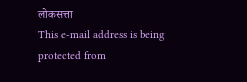लोकसत्ता
This e-mail address is being protected from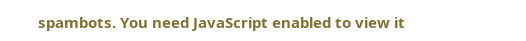spambots. You need JavaScript enabled to view it